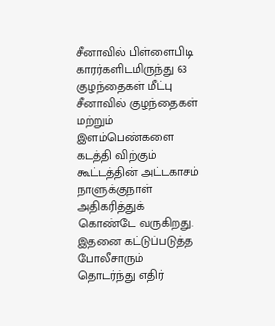சீனாவில் பிள்ளைபிடி காரர்களிடமிருந்து 63 குழந்தைகள் மீட்பு
சீனாவில் குழந்தைகள் மற்றும் இளம்பெண்களை கடத்தி விற்கும் கூட்டத்தின் அட்டகாசம் நாளுக்குநாள் அதிகரித்துக் கொண்டே வருகிறது.
இதனை கட்டுப்படுத்த போலீசாரும் தொடர்ந்து எதிர்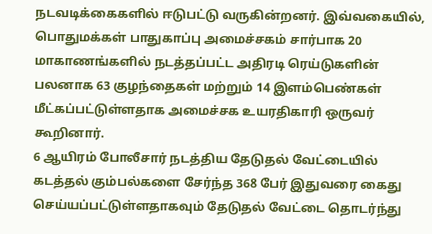நடவடிக்கைகளில் ஈடுபட்டு வருகின்றனர். இவ்வகையில், பொதுமக்கள் பாதுகாப்பு அமைச்சகம் சார்பாக 20 மாகாணங்களில் நடத்தப்பட்ட அதிரடி ரெய்டுகளின் பலனாக 63 குழந்தைகள் மற்றும் 14 இளம்பெண்கள் மீட்கப்பட்டுள்ளதாக அமைச்சக உயரதிகாரி ஒருவர் கூறினார்.
6 ஆயிரம் போலீசார் நடத்திய தேடுதல் வேட்டையில் கடத்தல் கும்பல்களை சேர்ந்த 368 பேர் இதுவரை கைது செய்யப்பட்டுள்ளதாகவும் தேடுதல் வேட்டை தொடர்ந்து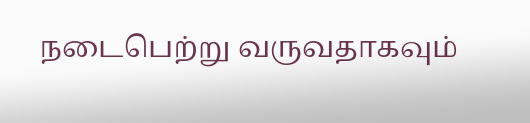நடைபெற்று வருவதாகவும்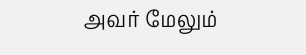அவர் மேலும்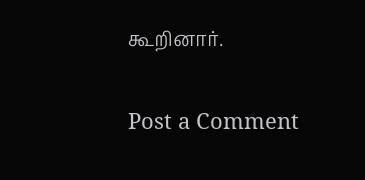கூறினார்.

Post a Comment